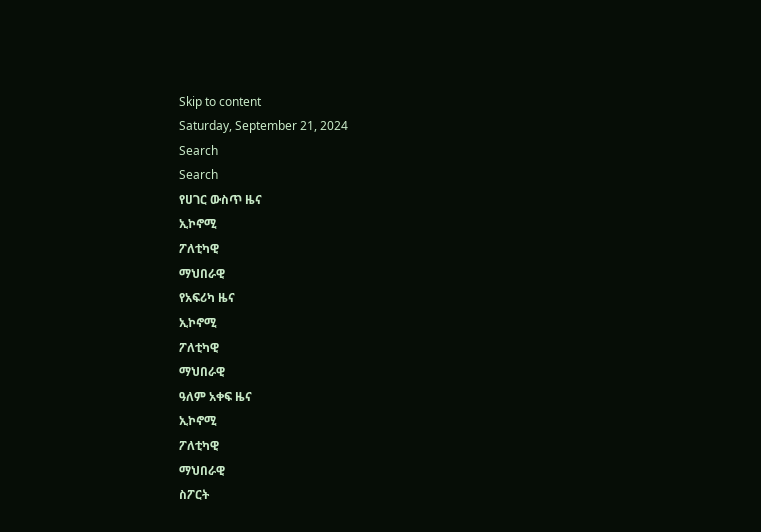Skip to content
Saturday, September 21, 2024
Search
Search
የሀገር ውስጥ ዜና
ኢኮኖሚ
ፖለቲካዊ
ማህበራዊ
የአፍሪካ ዜና
ኢኮኖሚ
ፖለቲካዊ
ማህበራዊ
ዓለም አቀፍ ዜና
ኢኮኖሚ
ፖለቲካዊ
ማህበራዊ
ስፖርት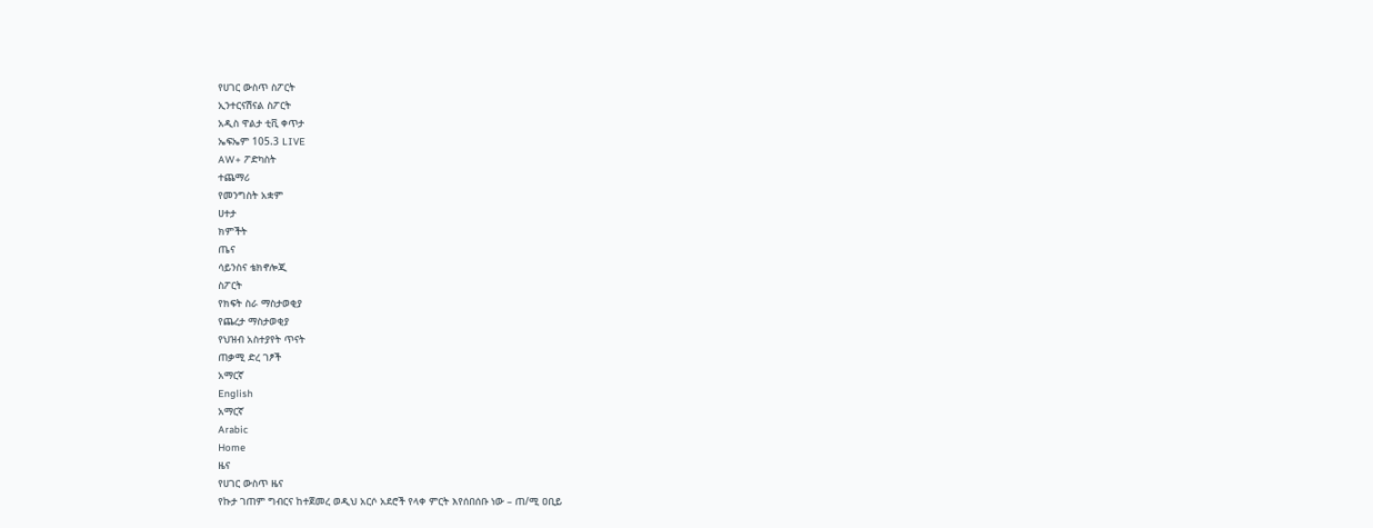የሀገር ውስጥ ስፖርት
ኢንተርናሽናል ስፖርት
አዲስ ዋልታ ቲቪ ቀጥታ
ኤፍኤም 105.3 LIVE
AW+ ፖድካስት
ተጨማሪ
የመንግስት አቋም
ሀተታ
ክምችት
ጤና
ሳይንስና ቴክኖሎጂ
ስፖርት
የክፍት ስራ ማስታወቂያ
የጨረታ ማስታወቂያ
የህዝብ አስተያየት ጥናት
ጠቃሚ ድረ ገፆች
አማርኛ
English
አማርኛ
Arabic
Home
ዜና
የሀገር ውስጥ ዜና
የኩታ ገጠም ግብርና ከተጀመረ ወዲህ አርሶ አደሮች የላቀ ምርት እየሰበሰቡ ነው – ጠ/ሚ ዐቢይ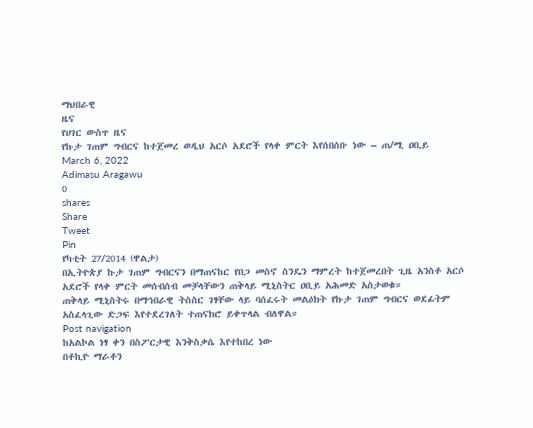ማህበራዊ
ዜና
የሀገር ውስጥ ዜና
የኩታ ገጠም ግብርና ከተጀመረ ወዲህ አርሶ አደሮች የላቀ ምርት እየሰበሰቡ ነው – ጠ/ሚ ዐቢይ
March 6, 2022
Adimasu Aragawu
0
shares
Share
Tweet
Pin
የካቲት 27/2014 (ዋልታ)
በኢትዮጵያ ኩታ ገጠም ግብርናን በማጠናከር የበጋ መስኖ ስንዴን ማምረት ከተጀመረበት ጊዜ አንስቶ አርሶ አደሮች የላቀ ምርት መሰብሰብ መቻላቸውን ጠቅላይ ሚኒስትር ዐቢይ አሕመድ አስታወቁ።
ጠቅላይ ሚኒስትሩ በማኅበራዊ ትስስር ገፃቸው ላይ ባሰፈሩት መልዕክት የኩታ ገጠም ግብርና ወደፊትም አስፈላጊው ድጋፍ እየተደረገለት ተጠናክሮ ይቀጥላል ብለዋል።
Post navigation
ከአልኮል ነፃ ቀን በስፖርታዊ እንቅስቃሴ እየተከበረ ነው
በቶኪዮ ማራቶን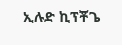ኢሉድ ኪፕቾጌ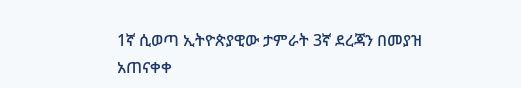1ኛ ሲወጣ ኢትዮጵያዊው ታምራት 3ኛ ደረጃን በመያዝ አጠናቀቀ